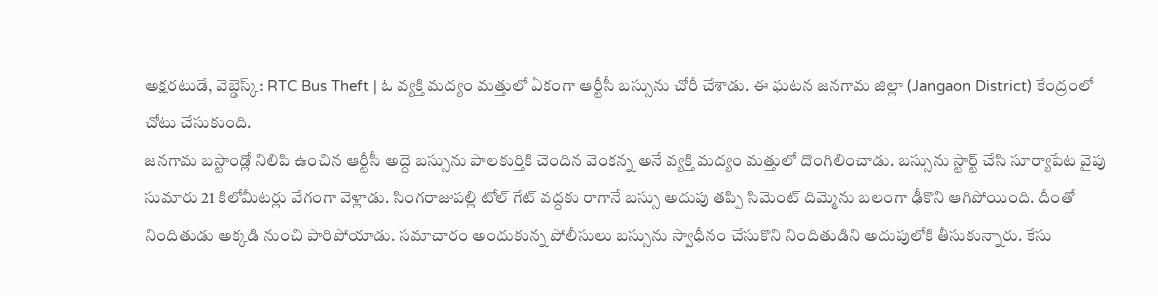అక్షరటుడే, వెబ్డెస్క్: RTC Bus Theft | ఓ వ్యక్తి మద్యం మత్తులో ఏకంగా ఆర్టీసీ బస్సును చోరీ చేశాడు. ఈ ఘటన జనగామ జిల్లా (Jangaon District) కేంద్రంలో చోటు చేసుకుంది.
జనగామ బస్టాండ్లో నిలిపి ఉంచిన ఆర్టీసీ అద్దె బస్సును పాలకుర్తికి చెందిన వెంకన్న అనే వ్యక్తి మద్యం మత్తులో దొంగిలించాడు. బస్సును స్టార్ట్ చేసి సూర్యాపేట వైపు సుమారు 21 కిలోమీటర్లు వేగంగా వెళ్లాడు. సింగరాజుపల్లి టోల్ గేట్ వద్దకు రాగానే బస్సు అదుపు తప్పి సిమెంట్ దిమ్మెను బలంగా ఢీకొని ఆగిపోయింది. దీంతో నిందితుడు అక్కడి నుంచి పారిపోయాడు. సమాచారం అందుకున్న పోలీసులు బస్సును స్వాధీనం చేసుకొని నిందితుడిని అదుపులోకి తీసుకున్నారు. కేసు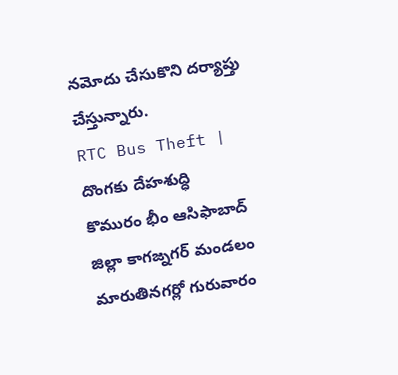నమోదు చేసుకొని దర్యాప్తు చేస్తున్నారు.
RTC Bus Theft | దొంగకు దేహశుద్ధి
కొమురం భీం ఆసిఫాబాద్ జిల్లా కాగజ్నగర్ మండలం మారుతినగర్లో గురువారం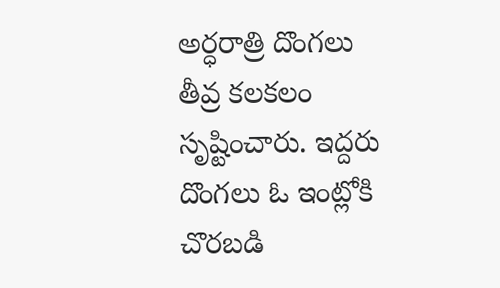అర్ధరాత్రి దొంగలు తీవ్ర కలకలం సృష్టించారు. ఇద్దరు దొంగలు ఓ ఇంట్లోకి చొరబడి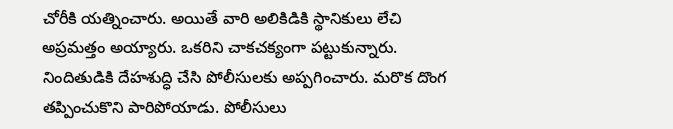చోరీకి యత్నించారు. అయితే వారి అలికిడికి స్థానికులు లేచి అప్రమత్తం అయ్యారు. ఒకరిని చాకచక్యంగా పట్టుకున్నారు. నిందితుడికి దేహశుద్ధి చేసి పోలీసులకు అప్పగించారు. మరొక దొంగ తప్పించుకొని పారిపోయాడు. పోలీసులు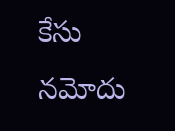కేసు నమోదు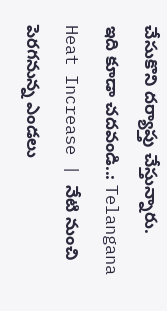చేసుకొని దర్యాప్తు చేస్తున్నారు.
ఇది కూడా చదవండి..: Telangana Heat Increase | నేటి నుంచి పెరగనున్న ఎండలు